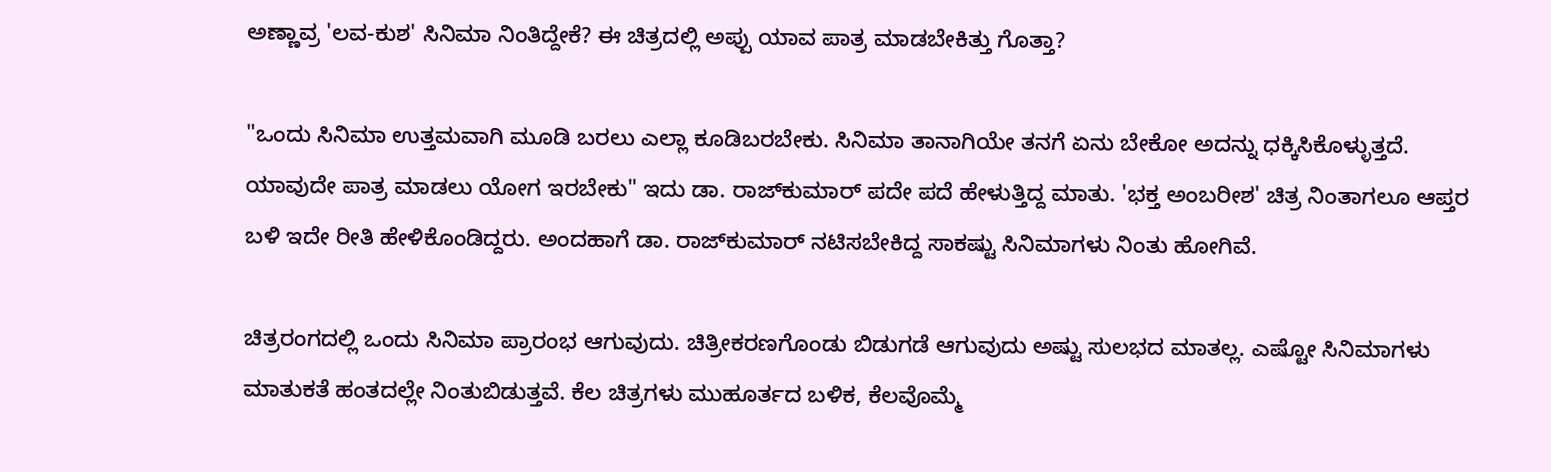ಅಣ್ಣಾವ್ರ 'ಲವ-ಕುಶ' ಸಿನಿಮಾ ನಿಂತಿದ್ದೇಕೆ? ಈ ಚಿತ್ರದಲ್ಲಿ ಅಪ್ಪು ಯಾವ ಪಾತ್ರ ಮಾಡಬೇಕಿತ್ತು ಗೊತ್ತಾ?

"ಒಂದು ಸಿನಿಮಾ ಉತ್ತಮವಾಗಿ ಮೂಡಿ ಬರಲು ಎಲ್ಲಾ ಕೂಡಿಬರಬೇಕು. ಸಿನಿಮಾ ತಾನಾಗಿಯೇ ತನಗೆ ಏನು ಬೇಕೋ ಅದನ್ನು ಧಕ್ಕಿಸಿಕೊಳ್ಳುತ್ತದೆ. ಯಾವುದೇ ಪಾತ್ರ ಮಾಡಲು ಯೋಗ ಇರಬೇಕು" ಇದು ಡಾ. ರಾಜ್‌ಕುಮಾರ್ ಪದೇ ಪದೆ ಹೇಳುತ್ತಿದ್ದ ಮಾತು. 'ಭಕ್ತ ಅಂಬರೀಶ' ಚಿತ್ರ ನಿಂತಾಗಲೂ ಆಪ್ತರ ಬಳಿ ಇದೇ ರೀತಿ ಹೇಳಿಕೊಂಡಿದ್ದರು. ಅಂದಹಾಗೆ ಡಾ. ರಾಜ್‌ಕುಮಾರ್ ನಟಿಸಬೇಕಿದ್ದ ಸಾಕಷ್ಟು ಸಿನಿಮಾಗಳು ನಿಂತು ಹೋಗಿವೆ.

ಚಿತ್ರರಂಗದಲ್ಲಿ ಒಂದು ಸಿನಿಮಾ ಪ್ರಾರಂಭ ಆಗುವುದು. ಚಿತ್ರೀಕರಣಗೊಂಡು ಬಿಡುಗಡೆ ಆಗುವುದು ಅಷ್ಟು ಸುಲಭದ ಮಾತಲ್ಲ. ಎಷ್ಟೋ ಸಿನಿಮಾಗಳು ಮಾತುಕತೆ ಹಂತದಲ್ಲೇ ನಿಂತುಬಿಡುತ್ತವೆ. ಕೆಲ ಚಿತ್ರಗಳು ಮುಹೂರ್ತದ ಬಳಿಕ, ಕೆಲವೊಮ್ಮೆ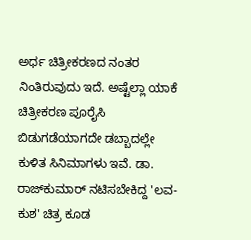ಅರ್ಧ ಚಿತ್ರೀಕರಣದ ನಂತರ ನಿಂತಿರುವುದು ಇದೆ. ಅಷ್ಟೆಲ್ಲಾ ಯಾಕೆ ಚಿತ್ರೀಕರಣ ಪೂರೈಸಿ ಬಿಡುಗಡೆಯಾಗದೇ ಡಬ್ಬಾದಲ್ಲೇ ಕುಳಿತ ಸಿನಿಮಾಗಳು ಇವೆ. ಡಾ. ರಾಜ್‌ಕುಮಾರ್ ನಟಿಸಬೇಕಿದ್ದ 'ಲವ-ಕುಶ' ಚಿತ್ರ ಕೂಡ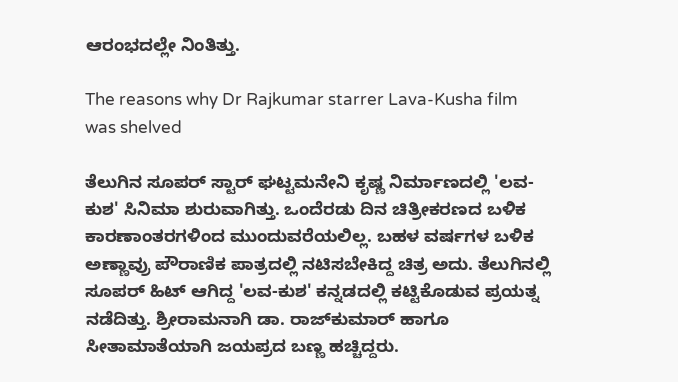ಆರಂಭದಲ್ಲೇ ನಿಂತಿತ್ತು.

The reasons why Dr Rajkumar starrer Lava-Kusha film was shelved

ತೆಲುಗಿನ ಸೂಪರ್ ಸ್ಟಾರ್ ಘಟ್ಟಮನೇನಿ ಕೃಷ್ಣ ನಿರ್ಮಾಣದಲ್ಲಿ 'ಲವ-ಕುಶ' ಸಿನಿಮಾ ಶುರುವಾಗಿತ್ತು. ಒಂದೆರಡು ದಿನ ಚಿತ್ರೀಕರಣದ ಬಳಿಕ ಕಾರಣಾಂತರಗಳಿಂದ ಮುಂದುವರೆಯಲಿಲ್ಲ. ಬಹಳ ವರ್ಷಗಳ ಬಳಿಕ ಅಣ್ಣಾವ್ರು ಪೌರಾಣಿಕ ಪಾತ್ರದಲ್ಲಿ ನಟಿಸಬೇಕಿದ್ದ ಚಿತ್ರ ಅದು. ತೆಲುಗಿನಲ್ಲಿ ಸೂಪರ್ ಹಿಟ್ ಆಗಿದ್ದ 'ಲವ-ಕುಶ' ಕನ್ನಡದಲ್ಲಿ ಕಟ್ಟಿಕೊಡುವ ಪ್ರಯತ್ನ ನಡೆದಿತ್ತು. ಶ್ರೀರಾಮನಾಗಿ ಡಾ. ರಾಜ್‌ಕುಮಾರ್ ಹಾಗೂ ಸೀತಾಮಾತೆಯಾಗಿ ಜಯಪ್ರದ ಬಣ್ಣ ಹಚ್ಚಿದ್ದರು.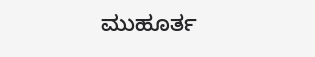ಮುಹೂರ್ತ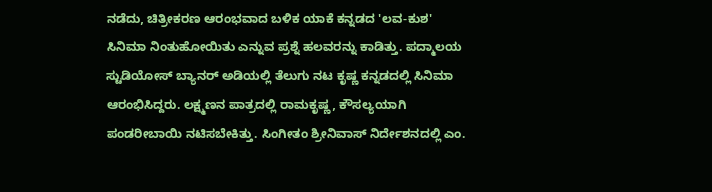ನಡೆದು, ಚಿತ್ರೀಕರಣ ಆರಂಭವಾದ ಬಳಿಕ ಯಾಕೆ ಕನ್ನಡದ 'ಲವ-ಕುಶ' ಸಿನಿಮಾ ನಿಂತುಹೋಯಿತು ಎನ್ನುವ ಪ್ರಶ್ನೆ ಹಲವರನ್ನು ಕಾಡಿತ್ತು. ಪದ್ಮಾಲಯ ಸ್ಟುಡಿಯೋಸ್ ಬ್ಯಾನರ್‌ ಅಡಿಯಲ್ಲಿ ತೆಲುಗು ನಟ ಕೃಷ್ಣ ಕನ್ನಡದಲ್ಲಿ ಸಿನಿಮಾ ಆರಂಭಿಸಿದ್ದರು. ಲಕ್ಷ್ಮಣನ ಪಾತ್ರದಲ್ಲಿ ರಾಮಕೃಷ್ಣ, ಕೌಸಲ್ಯಯಾಗಿ ಪಂಡರೀಬಾಯಿ ನಟಿಸಬೇಕಿತ್ತು. ಸಿಂಗೀತಂ ಶ್ರೀನಿವಾಸ್ ನಿರ್ದೇಶನದಲ್ಲಿ ಎಂ.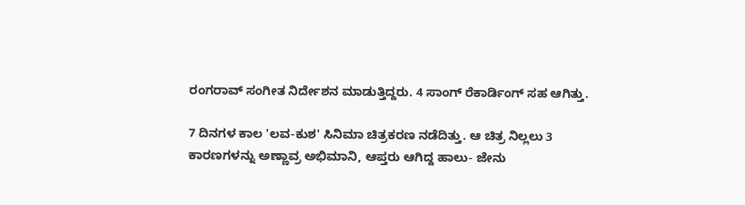ರಂಗರಾವ್ ಸಂಗೀತ ನಿರ್ದೇಶನ ಮಾಡುತ್ತಿದ್ದರು. 4 ಸಾಂಗ್ ರೆಕಾರ್ಡಿಂಗ್ ಸಹ ಆಗಿತ್ತು.

7 ದಿನಗಳ ಕಾಲ 'ಲವ-ಕುಶ' ಸಿನಿಮಾ ಚಿತ್ರಕರಣ ನಡೆದಿತ್ತು. ಆ ಚಿತ್ರ ನಿಲ್ಲಲು 3 ಕಾರಣಗಳನ್ನು ಅಣ್ಣಾವ್ರ ಅಭಿಮಾನಿ, ಆಪ್ತರು ಆಗಿದ್ದ ಹಾಲು- ಜೇನು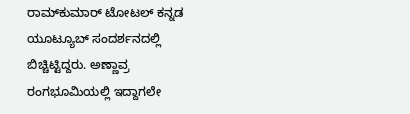ರಾಮ್‌ಕುಮಾರ್ ಟೋಟಲ್ ಕನ್ನಡ ಯೂಟ್ಯೂಬ್ ಸಂದರ್ಶನದಲ್ಲಿ ಬಿಚ್ಚಿಟ್ಟಿದ್ದರು. ಅಣ್ಣಾವ್ರ ರಂಗಭೂಮಿಯಲ್ಲಿ ಇದ್ದಾಗಲೇ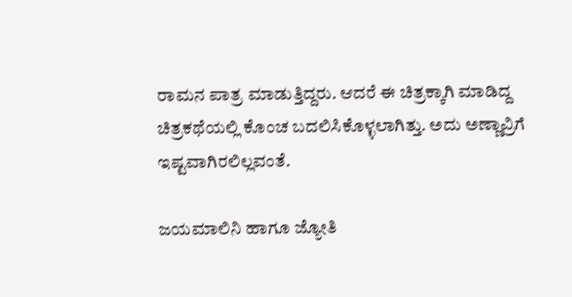ರಾಮನ ಪಾತ್ರ ಮಾಡುತ್ತಿದ್ದರು. ಆದರೆ ಈ ಚಿತ್ರಕ್ಕಾಗಿ ಮಾಡಿದ್ದ ಚಿತ್ರಕಥೆಯಲ್ಲಿ ಕೊಂಚ ಬದಲಿಸಿಕೊಳ್ಳಲಾಗಿತ್ತು. ಅದು ಅಣ್ಣಾವ್ರಿಗೆ ಇಷ್ಟವಾಗಿರಲಿಲ್ಲವಂತೆ.

ಜಯಮಾಲಿನಿ ಹಾಗೂ ಜ್ಯೋತಿ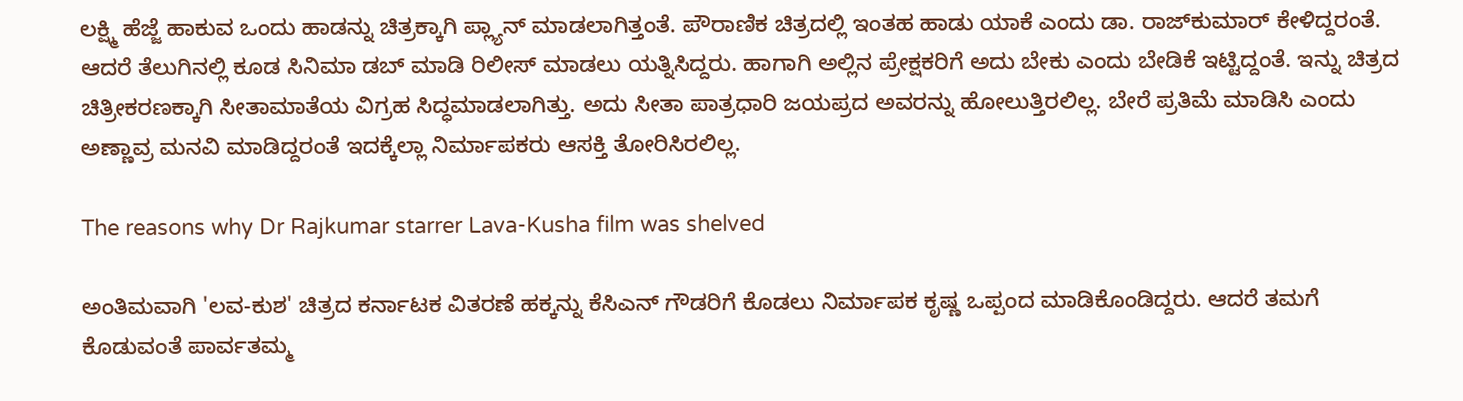ಲಕ್ಷ್ಮಿ ಹೆಜ್ಜೆ ಹಾಕುವ ಒಂದು ಹಾಡನ್ನು ಚಿತ್ರಕ್ಕಾಗಿ ಪ್ಲ್ಯಾನ್ ಮಾಡಲಾಗಿತ್ತಂತೆ. ಪೌರಾಣಿಕ ಚಿತ್ರದಲ್ಲಿ ಇಂತಹ ಹಾಡು ಯಾಕೆ ಎಂದು ಡಾ. ರಾಜ್‌ಕುಮಾರ್ ಕೇಳಿದ್ದರಂತೆ. ಆದರೆ ತೆಲುಗಿನಲ್ಲಿ ಕೂಡ ಸಿನಿಮಾ ಡಬ್ ಮಾಡಿ ರಿಲೀಸ್ ಮಾಡಲು ಯತ್ನಿಸಿದ್ದರು. ಹಾಗಾಗಿ ಅಲ್ಲಿನ ಪ್ರೇಕ್ಷಕರಿಗೆ ಅದು ಬೇಕು ಎಂದು ಬೇಡಿಕೆ ಇಟ್ಟಿದ್ದಂತೆ. ಇನ್ನು ಚಿತ್ರದ ಚಿತ್ರೀಕರಣಕ್ಕಾಗಿ ಸೀತಾಮಾತೆಯ ವಿಗ್ರಹ ಸಿದ್ಧಮಾಡಲಾಗಿತ್ತು. ಅದು ಸೀತಾ ಪಾತ್ರಧಾರಿ ಜಯಪ್ರದ ಅವರನ್ನು ಹೋಲುತ್ತಿರಲಿಲ್ಲ. ಬೇರೆ ಪ್ರತಿಮೆ ಮಾಡಿಸಿ ಎಂದು ಅಣ್ಣಾವ್ರ ಮನವಿ ಮಾಡಿದ್ದರಂತೆ ಇದಕ್ಕೆಲ್ಲಾ ನಿರ್ಮಾಪಕರು ಆಸಕ್ತಿ ತೋರಿಸಿರಲಿಲ್ಲ.

The reasons why Dr Rajkumar starrer Lava-Kusha film was shelved

ಅಂತಿಮವಾಗಿ 'ಲವ-ಕುಶ' ಚಿತ್ರದ ಕರ್ನಾಟಕ ವಿತರಣೆ ಹಕ್ಕನ್ನು ಕೆಸಿಎನ್ ಗೌಡರಿಗೆ ಕೊಡಲು ನಿರ್ಮಾಪಕ ಕೃಷ್ಣ ಒಪ್ಪಂದ ಮಾಡಿಕೊಂಡಿದ್ದರು. ಆದರೆ ತಮಗೆ ಕೊಡುವಂತೆ ಪಾರ್ವತಮ್ಮ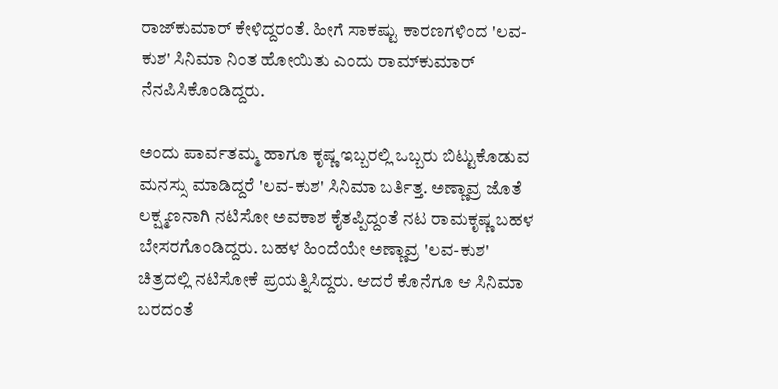ರಾಜ್‌ಕುಮಾರ್ ಕೇಳಿದ್ದರಂತೆ. ಹೀಗೆ ಸಾಕಷ್ಟು ಕಾರಣಗಳಿಂದ 'ಲವ-ಕುಶ' ಸಿನಿಮಾ ನಿಂತ ಹೋಯಿತು ಎಂದು ರಾಮ್‌ಕುಮಾರ್ ನೆನಪಿಸಿಕೊಂಡಿದ್ದರು.

ಅಂದು ಪಾರ್ವತಮ್ಮ ಹಾಗೂ ಕೃಷ್ಣ ಇಬ್ಬರಲ್ಲಿ ಒಬ್ಬರು ಬಿಟ್ಟುಕೊಡುವ ಮನಸ್ಸು ಮಾಡಿದ್ದರೆ 'ಲವ-ಕುಶ' ಸಿನಿಮಾ ಬರ್ತಿತ್ತ. ಅಣ್ಣಾವ್ರ ಜೊತೆ ಲಕ್ಷ್ಮಣನಾಗಿ ನಟಿಸೋ ಅವಕಾಶ ಕೈತಪ್ಪಿದ್ದಂತೆ ನಟ ರಾಮಕೃಷ್ಣ ಬಹಳ ಬೇಸರಗೊಂಡಿದ್ದರು. ಬಹಳ ಹಿಂದೆಯೇ ಅಣ್ಣಾವ್ರ 'ಲವ-ಕುಶ' ಚಿತ್ರದಲ್ಲಿ ನಟಿಸೋಕೆ ಪ್ರಯತ್ನಿಸಿದ್ದರು. ಆದರೆ ಕೊನೆಗೂ ಆ ಸಿನಿಮಾ ಬರದಂತೆ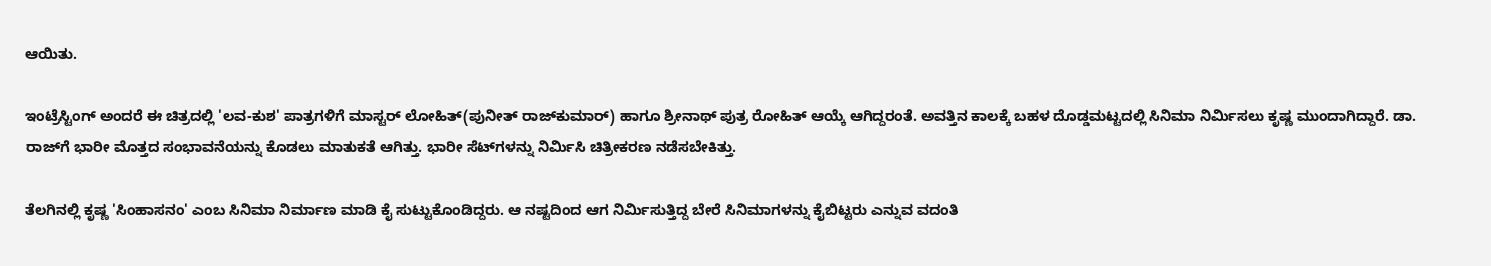ಆಯಿತು.

ಇಂಟ್ರೆಸ್ಟಿಂಗ್ ಅಂದರೆ ಈ ಚಿತ್ರದಲ್ಲಿ 'ಲವ-ಕುಶ' ಪಾತ್ರಗಳಿಗೆ ಮಾಸ್ಟರ್‌ ಲೋಹಿತ್(ಪುನೀತ್ ರಾಜ್‌ಕುಮಾರ್) ಹಾಗೂ ಶ್ರೀನಾಥ್ ಪುತ್ರ ರೋಹಿತ್ ಆಯ್ಕೆ ಆಗಿದ್ದರಂತೆ. ಅವತ್ತಿನ ಕಾಲಕ್ಕೆ ಬಹಳ ದೊಡ್ಡಮಟ್ಟದಲ್ಲಿ ಸಿನಿಮಾ ನಿರ್ಮಿಸಲು ಕೃಷ್ಣ ಮುಂದಾಗಿದ್ದಾರೆ. ಡಾ. ರಾಜ್‌ಗೆ ಭಾರೀ ಮೊತ್ತದ ಸಂಭಾವನೆಯನ್ನು ಕೊಡಲು ಮಾತುಕತೆ ಆಗಿತ್ತು. ಭಾರೀ ಸೆಟ್‌ಗಳನ್ನು ನಿರ್ಮಿಸಿ ಚಿತ್ರೀಕರಣ ನಡೆಸಬೇಕಿತ್ತು.

ತೆಲಗಿನಲ್ಲಿ ಕೃಷ್ಣ 'ಸಿಂಹಾಸನಂ' ಎಂಬ ಸಿನಿಮಾ ನಿರ್ಮಾಣ ಮಾಡಿ ಕೈ ಸುಟ್ಟುಕೊಂಡಿದ್ದರು. ಆ ನಷ್ಟದಿಂದ ಆಗ ನಿರ್ಮಿಸುತ್ತಿದ್ದ ಬೇರೆ ಸಿನಿಮಾಗಳನ್ನು ಕೈಬಿಟ್ಟರು ಎನ್ನುವ ವದಂತಿ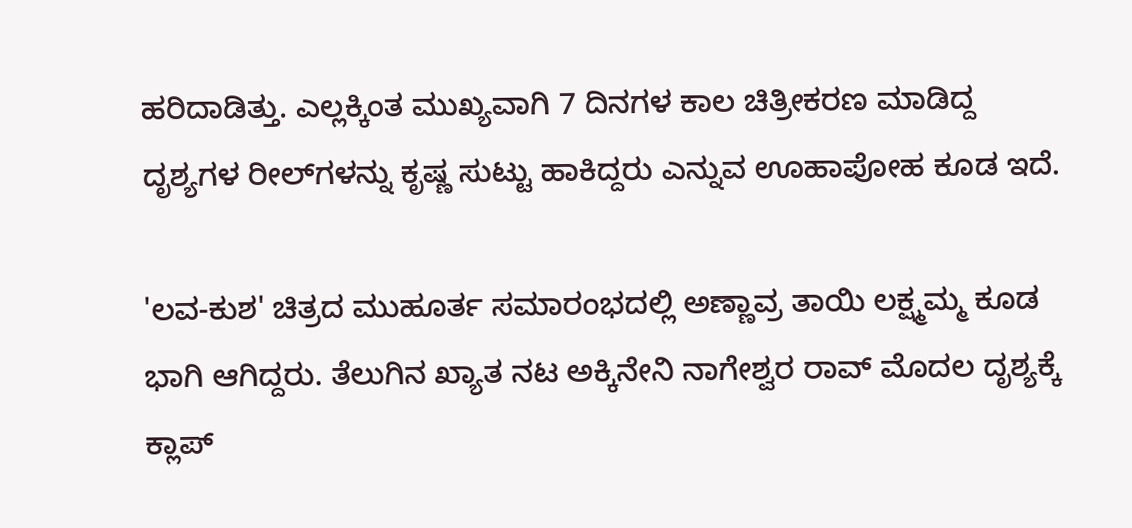ಹರಿದಾಡಿತ್ತು. ಎಲ್ಲಕ್ಕಿಂತ ಮುಖ್ಯವಾಗಿ 7 ದಿನಗಳ ಕಾಲ ಚಿತ್ರೀಕರಣ ಮಾಡಿದ್ದ ದೃಶ್ಯಗಳ ರೀಲ್‌ಗಳನ್ನು ಕೃಷ್ಣ ಸುಟ್ಟು ಹಾಕಿದ್ದರು ಎನ್ನುವ ಊಹಾಪೋಹ ಕೂಡ ಇದೆ.

'ಲವ-ಕುಶ' ಚಿತ್ರದ ಮುಹೂರ್ತ ಸಮಾರಂಭದಲ್ಲಿ ಅಣ್ಣಾವ್ರ ತಾಯಿ ಲಕ್ಷ್ಮಮ್ಮ ಕೂಡ ಭಾಗಿ ಆಗಿದ್ದರು. ತೆಲುಗಿನ ಖ್ಯಾತ ನಟ ಅಕ್ಕಿನೇನಿ ನಾಗೇಶ್ವರ ರಾವ್ ಮೊದಲ ದೃಶ್ಯಕ್ಕೆ ಕ್ಲಾಪ್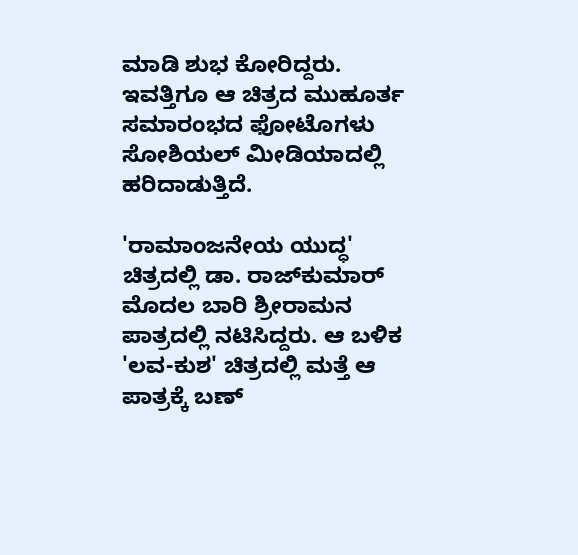ಮಾಡಿ ಶುಭ ಕೋರಿದ್ದರು. ಇವತ್ತಿಗೂ ಆ ಚಿತ್ರದ ಮುಹೂರ್ತ ಸಮಾರಂಭದ ಫೋಟೊಗಳು ಸೋಶಿಯಲ್ ಮೀಡಿಯಾದಲ್ಲಿ ಹರಿದಾಡುತ್ತಿದೆ.

'ರಾಮಾಂಜನೇಯ ಯುದ್ಧ' ಚಿತ್ರದಲ್ಲಿ ಡಾ. ರಾಜ್‌ಕುಮಾರ್ ಮೊದಲ ಬಾರಿ ಶ್ರೀರಾಮನ ಪಾತ್ರದಲ್ಲಿ ನಟಿಸಿದ್ದರು. ಆ ಬಳಿಕ 'ಲವ-ಕುಶ' ಚಿತ್ರದಲ್ಲಿ ಮತ್ತೆ ಆ ಪಾತ್ರಕ್ಕೆ ಬಣ್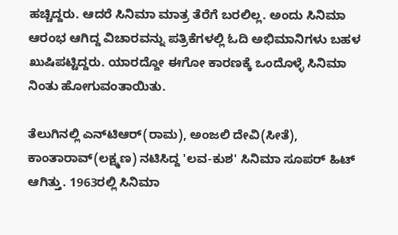ಹಚ್ಚಿದ್ದರು. ಆದರೆ ಸಿನಿಮಾ ಮಾತ್ರ ತೆರೆಗೆ ಬರಲಿಲ್ಲ. ಅಂದು ಸಿನಿಮಾ ಆರಂಭ ಆಗಿದ್ದ ವಿಚಾರವನ್ನು ಪತ್ರಿಕೆಗಳಲ್ಲಿ ಓದಿ ಅಭಿಮಾನಿಗಳು ಬಹಳ ಖುಷಿಪಟ್ಟಿದ್ದರು. ಯಾರದ್ದೋ ಈಗೋ ಕಾರಣಕ್ಕೆ ಒಂದೊಳ್ಳೆ ಸಿನಿಮಾ ನಿಂತು ಹೋಗುವಂತಾಯಿತು.

ತೆಲುಗಿನಲ್ಲಿ ಎನ್‌ಟಿಆರ್(ರಾಮ), ಅಂಜಲಿ ದೇವಿ(ಸೀತೆ), ಕಾಂತಾರಾವ್(ಲಕ್ಷ್ಮಣ) ನಟಿಸಿದ್ದ 'ಲವ-ಕುಶ' ಸಿನಿಮಾ ಸೂಪರ್ ಹಿಟ್ ಆಗಿತ್ತು. 1963ರಲ್ಲಿ ಸಿನಿಮಾ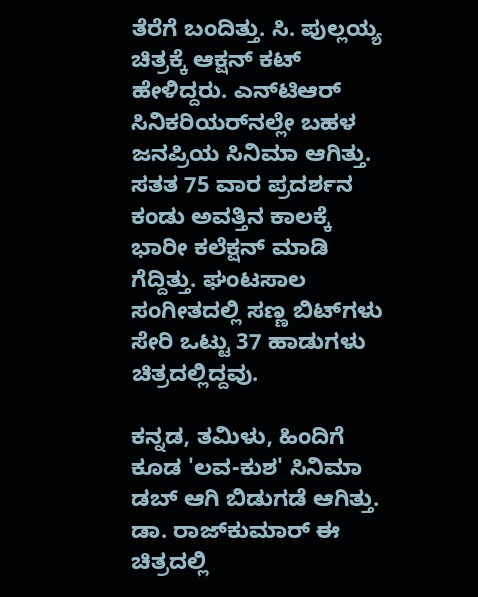ತೆರೆಗೆ ಬಂದಿತ್ತು. ಸಿ. ಪುಲ್ಲಯ್ಯ ಚಿತ್ರಕ್ಕೆ ಆಕ್ಷನ್ ಕಟ್ ಹೇಳಿದ್ದರು. ಎನ್‌ಟಿಆರ್‌ ಸಿನಿಕರಿಯರ್‌ನಲ್ಲೇ ಬಹಳ ಜನಪ್ರಿಯ ಸಿನಿಮಾ ಆಗಿತ್ತು. ಸತತ 75 ವಾರ ಪ್ರದರ್ಶನ ಕಂಡು ಅವತ್ತಿನ ಕಾಲಕ್ಕೆ ಭಾರೀ ಕಲೆಕ್ಷನ್ ಮಾಡಿ ಗೆದ್ದಿತ್ತು. ಘಂಟಸಾಲ ಸಂಗೀತದಲ್ಲಿ ಸಣ್ಣ ಬಿಟ್‌ಗಳು ಸೇರಿ ಒಟ್ಟು 37 ಹಾಡುಗಳು ಚಿತ್ರದಲ್ಲಿದ್ದವು.

ಕನ್ನಡ, ತಮಿಳು, ಹಿಂದಿಗೆ ಕೂಡ 'ಲವ-ಕುಶ' ಸಿನಿಮಾ ಡಬ್ ಆಗಿ ಬಿಡುಗಡೆ ಆಗಿತ್ತು. ಡಾ. ರಾಜ್‌ಕುಮಾರ್ ಈ ಚಿತ್ರದಲ್ಲಿ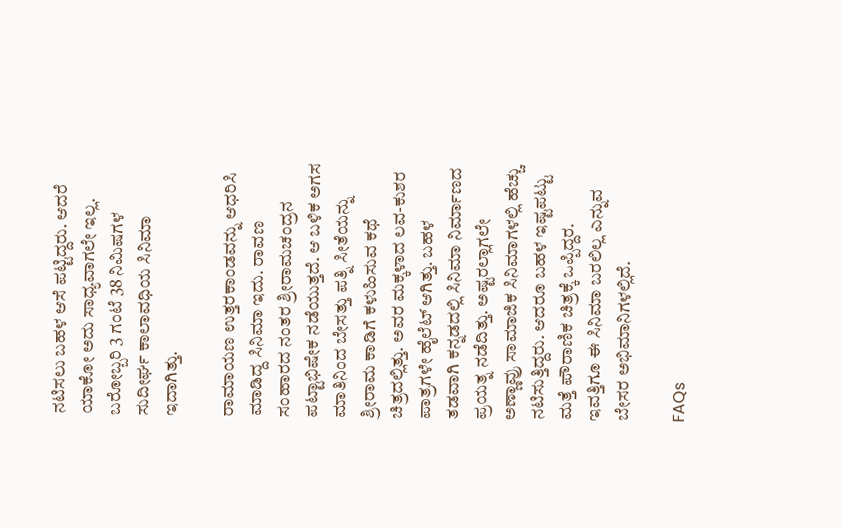ನಟಿಸಲು ಬಹಳ ಆಸೆ ಪಟ್ಟಿದ್ದರು. ಆದರೆ ಯಾಕೋ ಅದು ಸಾಧ್ಯವಾಗಲೇ ಇಲ್ಲ. ಬರೋಬ್ಬರಿ 3 ಗಂಟೆ 38 ನಿಮಿಷಗಳ ಸುದೀರ್ಘ ಕಾಲಾವಧಿಯ ಸಿನಿಮಾ ಇದಾಗಿತ್ತು.

ರಾಮಾಯಣ ಉತ್ತರಕಾಂಡವನ್ನು ಆಧರಿಸಿ ಮಾಡಿದ್ದ ಸಿನಿಮಾ ಇದು. ರಾವಣ ಸಂಹಾರದ ನಂತರ ಶ್ರೀರಾಮಚಂದ್ರನ ಪಟ್ಟಾಭಿಷೇಕ ನಡೆಯುತ್ತದೆ. ಆ ಬಳಿಕ ಅಗಸ ಮಾತಿನಿಂದ ಬೇಸತ್ತು ಪತ್ನಿ ಸೀತೆಯನ್ನು ಶ್ರೀರಾಮ ಕಾಡಿಗೆ ಕಳುಹಿಸುವ ಕಥೆ ಚಿತ್ರದಲ್ಲಿತ್ತು. ಅವರ ಮಕ್ಕಳಾದ ಲವ-ಕುಶರ ಪಾತ್ರಗಳೇ ಹೈಲೆಟ್ ಆಗಿತ್ತು. ಬಹಳ ತಡವಾಗಿ ಕನ್ನಡದಲ್ಲಿ ಸಿನಿಮಾ ನಿರ್ಮಾಣದ ಪ್ರಯತ್ನ ನಡೆದಿತ್ತು. ಅಷ್ಟರಲ್ಲಾಗಲೇ ಅಣ್ಣಾವ್ರು ಸಾಮಾಜಿಕ ಸಿನಿಮಾಗಳಲ್ಲಿ ಹೆಚ್ಚು ನಟಿಸುತ್ತಿದ್ದರು. ಆದರೂ ಬಹಳ ಇಷ್ಟಪಟ್ಟು ಮತ್ತೆ ಪೌರಾಣಿಕ ಚಿತ್ರಕ್ಕೆ ಒಪ್ಪಿದ್ದರ. ಇವತ್ತಿಗೂ ಈ ಸಿನಿಮಾ ಬರಲಿಲ್ಲ ಎನ್ನುವ ಬೇಸರ ಅಭಿಮಾನಿಗಳಲ್ಲಿದೆ.

FAQs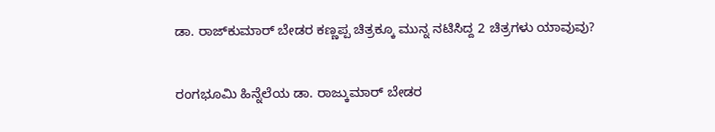ಡಾ. ರಾಜ್‌ಕುಮಾರ್ ಬೇಡರ ಕಣ್ಣಪ್ಪ ಚಿತ್ರಕ್ಕೂ ಮುನ್ನ ನಟಿಸಿದ್ದ 2 ಚಿತ್ರಗಳು ಯಾವುವು?

ರಂಗಭೂಮಿ ಹಿನ್ನೆಲೆಯ ಡಾ. ರಾಜ್ಕುಮಾರ್ ಬೇಡರ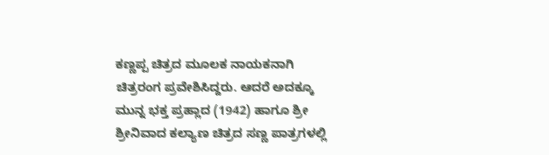ಕಣ್ಣಪ್ಪ ಚಿತ್ರದ ಮೂಲಕ ನಾಯಕನಾಗಿ ಚಿತ್ರರಂಗ ಪ್ರವೇಶಿಸಿದ್ದರು. ಆದರೆ ಅದಕ್ಕೂ ಮುನ್ನ ಭಕ್ತ ಪ್ರಹ್ಲಾದ (1942) ಹಾಗೂ ಶ್ರೀ ಶ್ರೀನಿವಾದ ಕಲ್ಯಾಣ ಚಿತ್ರದ ಸಣ್ಣ ಪಾತ್ರಗಳಲ್ಲಿ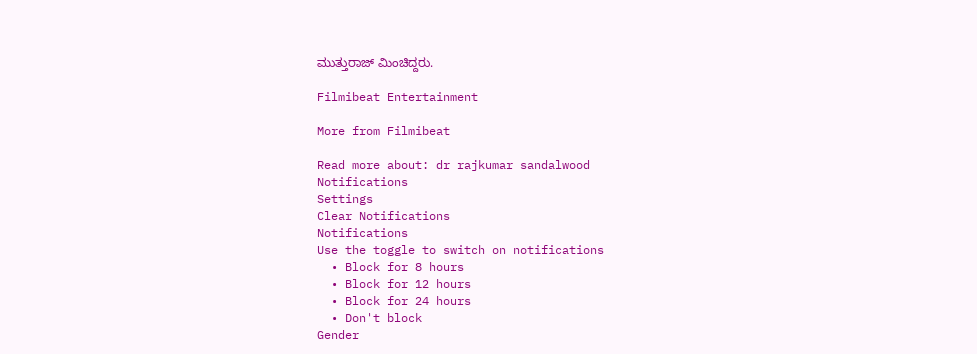ಮುತ್ತುರಾಜ್ ಮಿಂಚಿದ್ದರು.

Filmibeat Entertainment

More from Filmibeat

Read more about: dr rajkumar sandalwood
Notifications
Settings
Clear Notifications
Notifications
Use the toggle to switch on notifications
  • Block for 8 hours
  • Block for 12 hours
  • Block for 24 hours
  • Don't block
Gender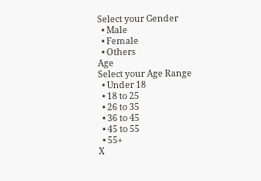Select your Gender
  • Male
  • Female
  • Others
Age
Select your Age Range
  • Under 18
  • 18 to 25
  • 26 to 35
  • 36 to 45
  • 45 to 55
  • 55+
X